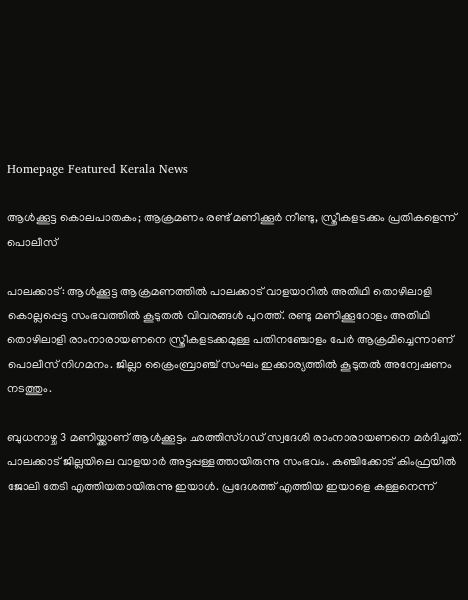Homepage Featured Kerala News

ആൾക്കൂട്ട കൊലപാതകം; ആക്രമണം രണ്ട് മണിക്കൂർ നീണ്ടു, സ്ത്രീകളടക്കം പ്രതികളെന്ന് പൊലീസ്

പാലക്കാട്: ആൾക്കൂട്ട ആക്രമണത്തിൽ പാലക്കാട് വാളയാറിൽ അതിഥി തൊഴിലാളി കൊല്ലപ്പെട്ട സംഭവത്തിൽ കൂടുതൽ വിവരങ്ങൾ പുറത്ത്. രണ്ടു മണിക്കൂറോളം അതിഥി തൊഴിലാളി രാംനാരായണനെ സ്ത്രീകളടക്കമുള്ള പതിനഞ്ചോളം പേർ ആക്രമിച്ചെന്നാണ് പൊലീസ് നിഗമനം. ജില്ലാ ക്രൈംബ്രാഞ്ച് സംഘം ഇക്കാര്യത്തിൽ കൂടുതൽ അന്വേഷണം നടത്തും.

ബുധനാഴ്ച 3 മണിയ്ക്കാണ് ആൾക്കൂട്ടം ഛത്തിസ്ഗഡ് സ്വദേശി രാംനാരായണനെ മർദിച്ചത്. പാലക്കാട് ജില്ലയിലെ വാളയാർ അട്ടപ്പള്ളത്തായിരുന്നു സംഭവം. കഞ്ചിക്കോട് കിംഫ്രയിൽ ജോലി തേടി എത്തിയതായിരുന്നു ഇയാൾ. പ്രദേശത്ത് എത്തിയ ഇയാളെ കള്ളനെന്ന്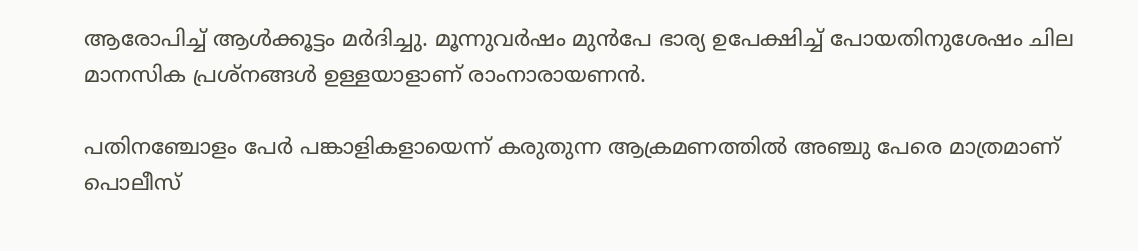ആരോപിച്ച് ആൾക്കൂട്ടം മർദിച്ചു. മൂന്നുവർഷം മുൻപേ ഭാര്യ ഉപേക്ഷിച്ച് പോയതിനുശേഷം ചില മാനസിക പ്രശ്നങ്ങൾ ഉള്ളയാളാണ് രാംനാരായണൻ.

പതിനഞ്ചോളം പേർ പങ്കാളികളായെന്ന് കരുതുന്ന ആക്രമണത്തിൽ അഞ്ചു പേരെ മാത്രമാണ് പൊലീസ്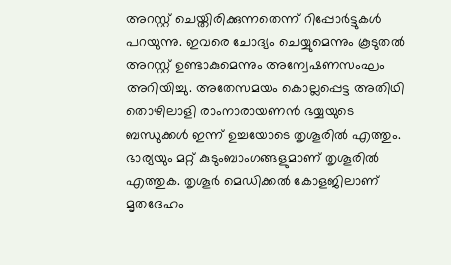അറസ്റ്റ് ചെയ്തിരിക്കുന്നതെന്ന് റിപ്പോർട്ടുകൾ പറയുന്നു. ഇവരെ ചോദ്യം ചെയ്യുമെന്നും കൂടുതൽ അറസ്റ്റ് ഉണ്ടാകുമെന്നും അന്വേഷണസംഘം അറിയിച്ചു. അതേസമയം കൊല്ലപ്പെട്ട അതിഥി തൊഴിലാളി രാംനാരായണന്‍ ഭയ്യയുടെ ബന്ധുക്കള്‍ ഇന്ന് ഉച്ചയോടെ തൃശൂരില്‍ എത്തും. ഭാര്യയും മറ്റ് കുടുംബാംഗങ്ങളുമാണ് തൃശൂരില്‍ എത്തുക. തൃശൂര്‍ മെഡിക്കല്‍ കോളജിലാണ് മൃതദേഹം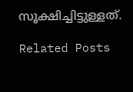സൂക്ഷിച്ചിട്ടുള്ളത്.

Related Posts